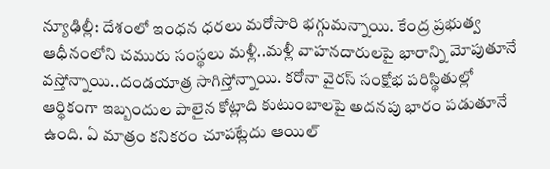న్యూఢిల్లీ: దేశంలో ఇంధన ధరలు మరోసారి భగ్గుమన్నాయి. కేంద్ర ప్రభుత్వ ఆధీనంలోని చమురు సంస్థలు మళ్లీ..మళ్లీ వాహనదారులపై భారాన్ని మోపుతూనే వస్తోన్నాయి..దండయాత్ర సాగిస్తోన్నాయి. కరోనా వైరస్ సంక్షోభ పరిస్థితుల్లో ఆర్థికంగా ఇబ్బందుల పాలైన కోట్లాది కుటుంబాలపై అదనపు భారం పడుతూనే ఉంది. ఏ మాత్రం కనికరం చూపట్లేదు ఆయిల్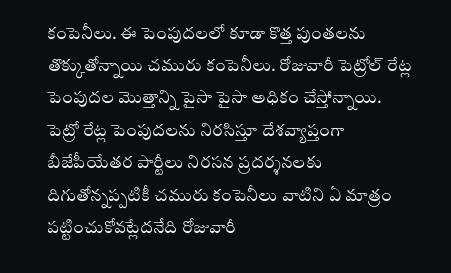కంపెనీలు. ఈ పెంపుదలలో కూడా కొత్త పుంతలను తొక్కుతోన్నాయి చమురు కంపెనీలు. రోజువారీ పెట్రోల్ రేట్ల పెంపుదల మొత్తాన్ని పైసా పైసా అధికం చేస్తోన్నాయి.
పెట్రో రేట్ల పెంపుదలను నిరసిస్తూ దేశవ్యాప్తంగా బీజేపీయేతర పార్టీలు నిరసన ప్రదర్శనలకు దిగుతోన్నప్పటికీ చమురు కంపెనీలు వాటిని ఏ మాత్రం పట్టించుకోవట్లేదనేది రోజువారీ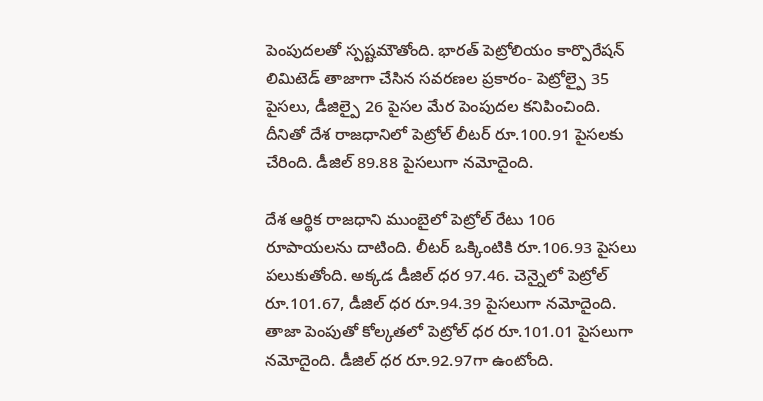పెంపుదలతో స్పష్టమౌతోంది. భారత్ పెట్రోలియం కార్పొరేషన్ లిమిటెడ్ తాజాగా చేసిన సవరణల ప్రకారం- పెట్రోల్పై 35 పైసలు, డీజిల్పై 26 పైసల మేర పెంపుదల కనిపించింది. దీనితో దేశ రాజధానిలో పెట్రోల్ లీటర్ రూ.100.91 పైసలకు చేరింది. డీజిల్ 89.88 పైసలుగా నమోదైంది.

దేశ ఆర్థిక రాజధాని ముంబైలో పెట్రోల్ రేటు 106 రూపాయలను దాటింది. లీటర్ ఒక్కింటికి రూ.106.93 పైసలు పలుకుతోంది. అక్కడ డీజిల్ ధర 97.46. చెన్నైలో పెట్రోల్ రూ.101.67, డీజిల్ ధర రూ.94.39 పైసలుగా నమోదైంది. తాజా పెంపుతో కోల్కతలో పెట్రోల్ ధర రూ.101.01 పైసలుగా నమోదైంది. డీజిల్ ధర రూ.92.97గా ఉంటోంది.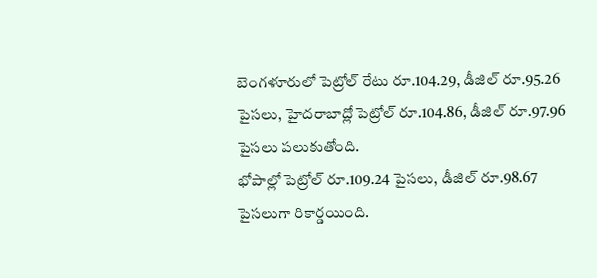బెంగళూరులో పెట్రోల్ రేటు రూ.104.29, డీజిల్ రూ.95.26 పైసలు, హైదరాబాద్లో పెట్రోల్ రూ.104.86, డీజిల్ రూ.97.96 పైసలు పలుకుతోంది.
భోపాల్లో పెట్రోల్ రూ.109.24 పైసలు, డీజిల్ రూ.98.67 పైసలుగా రికార్డయింది.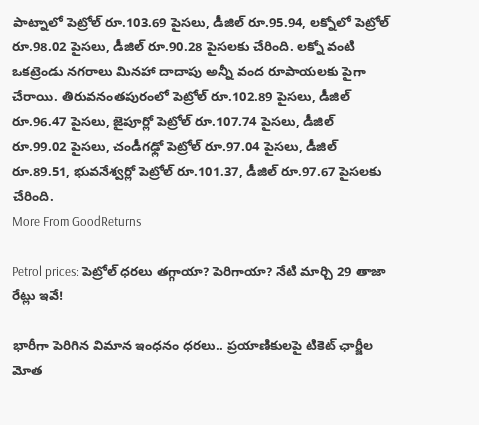పాట్నాలో పెట్రోల్ రూ.103.69 పైసలు, డీజిల్ రూ.95.94, లక్నోలో పెట్రోల్ రూ.98.02 పైసలు, డీజిల్ రూ.90.28 పైసలకు చేరింది. లక్నో వంటి ఒకట్రెండు నగరాలు మినహా దాదాపు అన్నీ వంద రూపాయలకు పైగా చేరాయి. తిరువనంతపురంలో పెట్రోల్ రూ.102.89 పైసలు, డీజిల్ రూ.96.47 పైసలు, జైపూర్లో పెట్రోల్ రూ.107.74 పైసలు, డీజిల్ రూ.99.02 పైసలు, చండీగఢ్లో పెట్రోల్ రూ.97.04 పైసలు, డీజిల్ రూ.89.51, భువనేశ్వర్లో పెట్రోల్ రూ.101.37, డీజిల్ రూ.97.67 పైసలకు చేరింది.
More From GoodReturns

Petrol prices: పెట్రోల్ ధరలు తగ్గాయా? పెరిగాయా? నేటి మార్చి 29 తాజా రేట్లు ఇవే!

భారీగా పెరిగిన విమాన ఇంధనం ధరలు.. ప్రయాణికులపై టికెట్ ఛార్జీల మోత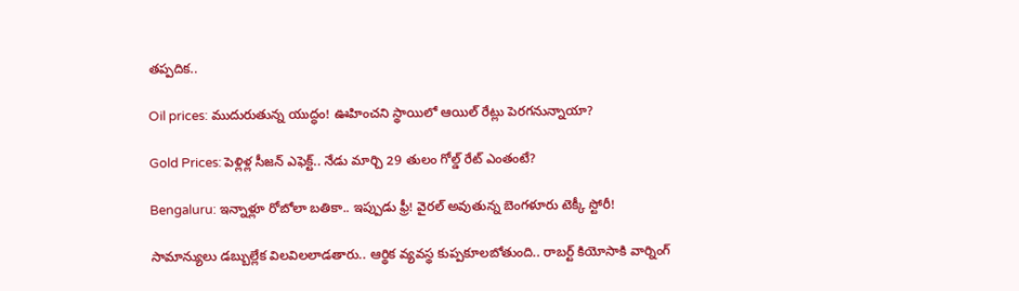తప్పదిక..

Oil prices: ముదురుతున్న యుద్ధం! ఊహించని స్థాయిలో ఆయిల్ రేట్లు పెరగనున్నాయా?

Gold Prices: పెళ్లిళ్ల సీజన్ ఎఫెక్ట్.. నేడు మార్చి 29 తులం గోల్డ్ రేట్ ఎంతంటే?

Bengaluru: ఇన్నాళ్లూ రోబోలా బతికా.. ఇప్పుడు ఫ్రీ! వైరల్ అవుతున్న బెంగళూరు టెక్కీ స్టోరీ!

సామాన్యులు డబ్బుల్లేక విలవిలలాడతారు.. ఆర్థిక వ్యవస్థ కుప్పకూలబోతుంది.. రాబర్ట్ కియోసాకి వార్నింగ్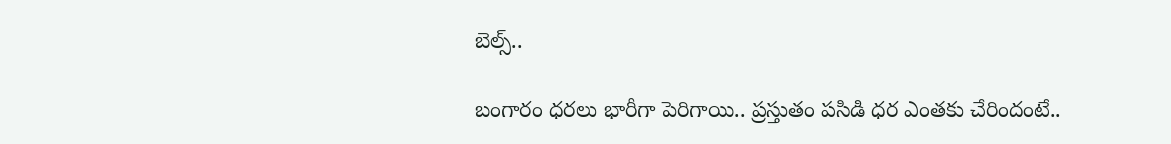బెల్స్..

బంగారం ధరలు భారీగా పెరిగాయి.. ప్రస్తుతం పసిడి ధర ఎంతకు చేరిందంటే..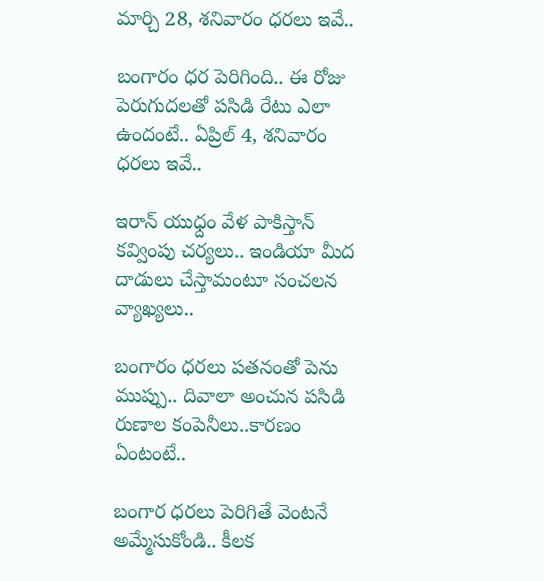మార్చి 28, శనివారం ధరలు ఇవే..

బంగారం ధర పెరిగింది.. ఈ రోజు పెరుగుదలతో పసిడి రేటు ఎలా ఉందంటే.. ఏప్రిల్ 4, శనివారం ధరలు ఇవే..

ఇరాన్ యుధ్దం వేళ పాకిస్తాన్ కవ్వింపు చర్యలు.. ఇండియా మీద దాడులు చేస్తామంటూ సంచలన వ్యాఖ్యలు..

బంగారం ధరలు పతనంతో పెను ముప్పు.. దివాలా అంచున పసిడి రుణాల కంపెనీలు..కారణం ఏంటంటే..

బంగార ధరలు పెరిగితే వెంటనే అమ్మేసుకోండి.. కీలక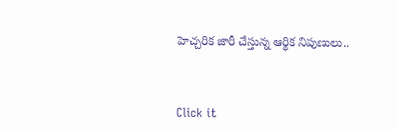హెచ్చరిక జారీ చేస్తున్న ఆర్థిక నిపుణులు..



Click it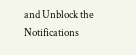and Unblock the Notifications